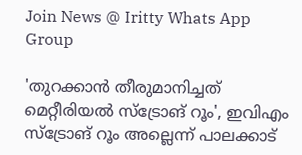Join News @ Iritty Whats App Group

'തുറക്കാൻ തീരുമാനിച്ചത് മെറ്റീരിയൽ സ്ട്രോങ് റൂം', ഇവിഎം സ്ട്രോങ് റൂം അല്ലെന്ന് പാലക്കാട്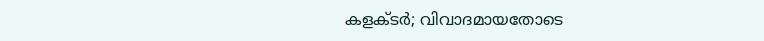കളക്ടര്‍; വിവാദമായതോടെ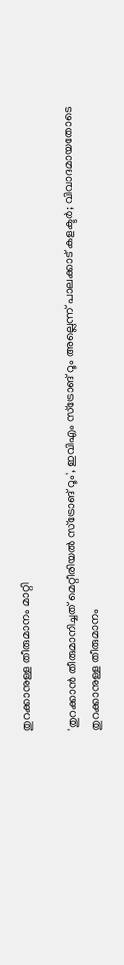തുറക്കാനുള്ള തീരുമാനം മാറ്റി

'തുറക്കാൻ തീരുമാനിച്ചത് മെറ്റീരിയൽ സ്ട്രോങ് റൂം', ഇവിഎം സ്ട്രോങ് റൂം അല്ലെന്ന് പാലക്കാട് കളക്ടര്‍; വിവാദമായതോടെ തുറക്കാനുള്ള തീരുമാനം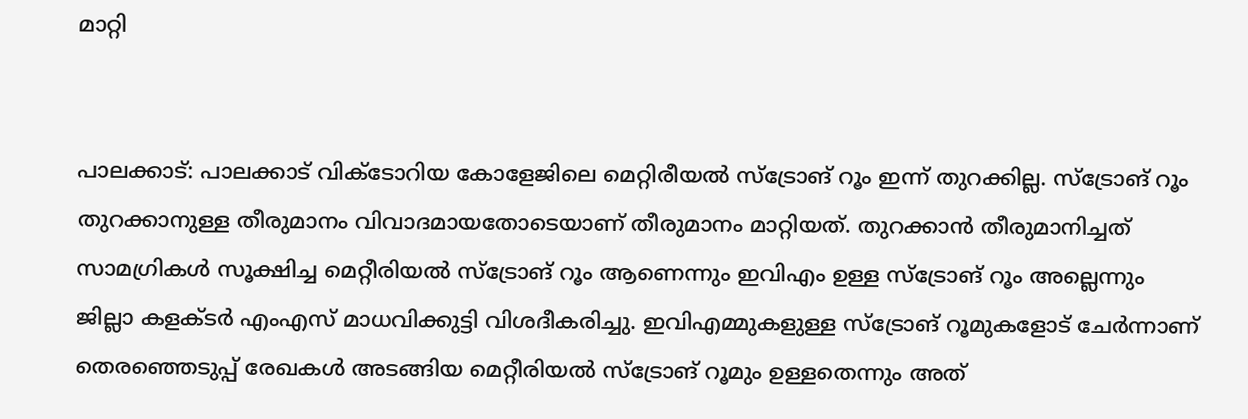മാറ്റി


പാലക്കാട്: പാലക്കാട് വിക്ടോറിയ കോളേജിലെ മെറ്റിരീയൽ സ്ട്രോങ് റൂം ഇന്ന് തുറക്കില്ല. സ്ട്രോങ് റൂം തുറക്കാനുള്ള തീരുമാനം വിവാദമായതോടെയാണ് തീരുമാനം മാറ്റിയത്. തുറക്കാൻ തീരുമാനിച്ചത് സാമഗ്രികള്‍ സൂക്ഷിച്ച മെറ്റീരിയൽ സ്ട്രോങ് റൂം ആണെന്നും ഇവിഎം ഉള്ള സ്ട്രോങ് റൂം അല്ലെന്നും ജില്ലാ കളക്ടര്‍ എംഎസ് മാധവിക്കുട്ടി വിശദീകരിച്ചു. ഇവിഎമ്മുകളുള്ള സ്ട്രോങ് റൂമുകളോട് ചേര്‍ന്നാണ് തെരഞ്ഞെടുപ്പ് രേഖകള്‍ അടങ്ങിയ മെറ്റീരിയൽ സ്ട്രോങ് റൂമും ഉള്ളതെന്നും അത്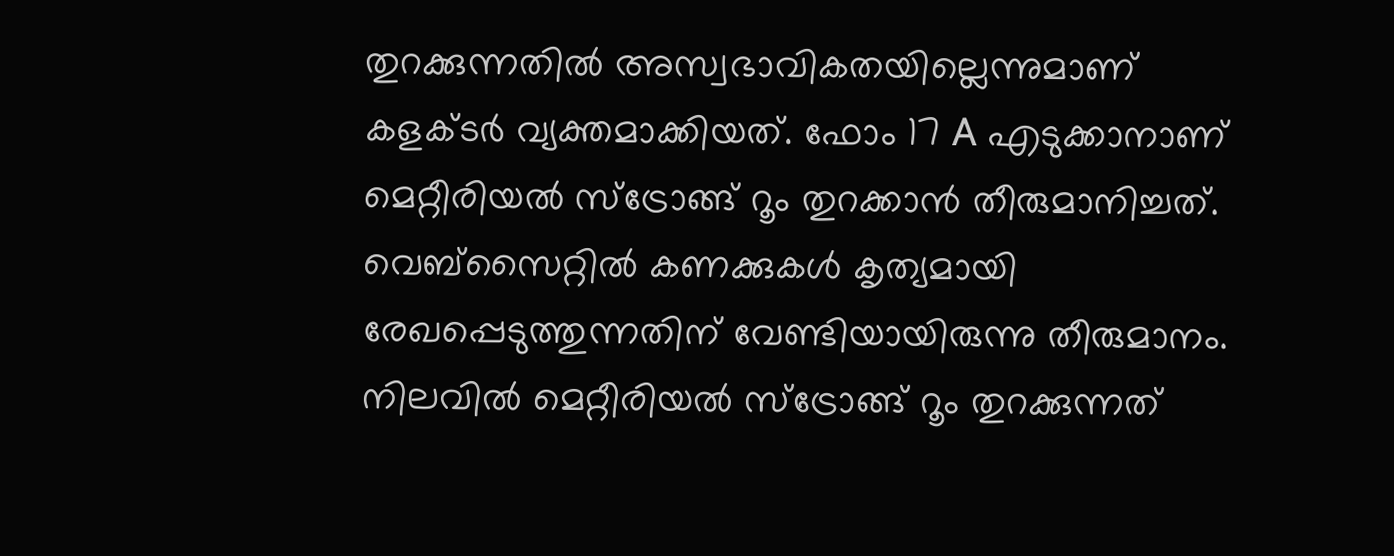തുറക്കുന്നതിൽ അസ്വഭാവികതയില്ലെന്നുമാണ് കളക്ടര്‍ വ്യക്തമാക്കിയത്. ഫോം 17 A എടുക്കാനാണ് മെറ്റീരിയൽ സ്ട്രോങ്ങ് റൂം തുറക്കാൻ തീരുമാനിച്ചത്. വെബ്സൈറ്റിൽ കണക്കുകൾ കൃത്യമായി രേഖപ്പെടുത്തുന്നതിന് വേണ്ടിയായിരുന്നു തീരുമാനം. നിലവിൽ മെറ്റീരിയൽ സ്ട്രോങ്ങ് റൂം തുറക്കുന്നത്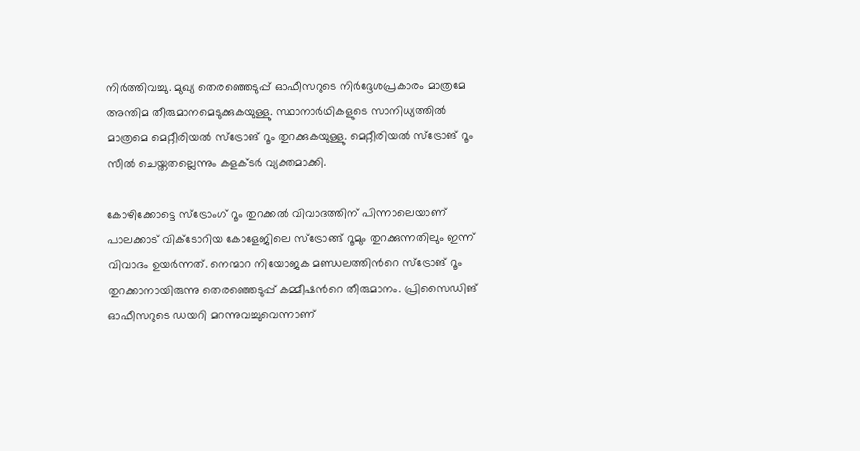നിർത്തിവച്ചു. മുഖ്യ തെരഞ്ഞെടുപ്പ് ഓഫീസറുടെ നിർദ്ദേശപ്രകാരം മാത്രമേ അന്തിമ തീരുമാനമെടുക്കുകയുള്ളു. സ്ഥാനാർഥികളുടെ സാനിധ്യത്തിൽ മാത്രമെ മെറ്റീരിയൽ സ്ട്രോങ് റൂം തുറക്കുകയുള്ളു. മെറ്റീരിയൽ സ്ട്രോങ് റൂം സീൽ ചെയ്തതല്ലെന്നും കളക്ടര്‍ വ്യക്തമാക്കി.

കോഴിക്കോട്ടെ സ്ട്രോംഗ് റൂം തുറക്കൽ വിവാദത്തിന് പിന്നാലെയാണ് പാലക്കാട് വിക്ടോറിയ കോളേജിലെ സ്ട്രോങ്ങ് റൂമും തുറക്കുന്നതിലും ഇന്ന് വിവാദം ഉയര്‍ന്നത്. നെന്മാറ നിയോജക മണ്ഡലത്തിന്‍റെ സ്ട്രോങ് റൂം തുറക്കാനായിരുന്നു തെരഞ്ഞെടുപ്പ് കമ്മീഷന്‍റെ തീരുമാനം. പ്രിസൈഡിങ് ഓഫീസറുടെ ഡയറി മറന്നുവച്ചുവെന്നാണ്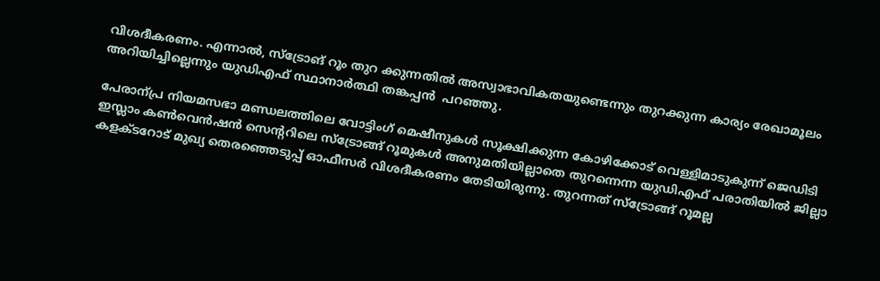വിശദീകരണം. എന്നാൽ, സ്ട്രോങ് റൂം തുറ ക്കുന്നതിൽ അസ്വാഭാവികതയുണ്ടെന്നും തുറക്കുന്ന കാര്യം രേഖാമൂലം അറിയിച്ചില്ലെന്നും യുഡിഎഫ് സ്ഥാനാർത്ഥി തങ്കപ്പൻ  പറഞ്ഞു.

പേരാന്പ്ര നിയമസഭാ മണ്ഡലത്തിലെ വോട്ടിംഗ് മെഷീനുകൾ സൂക്ഷിക്കുന്ന കോഴിക്കോട് വെള്ളിമാടുകുന്ന് ജെഡിടി ഇസ്ലാം കൺവെൻഷൻ സെന്‍ററിലെ സ്ട്രോങ്ങ് റൂമുകൾ അനുമതിയില്ലാതെ തുറന്നെന്ന യുഡിഎഫ് പരാതിയിൽ ജില്ലാ കളക്ടറോട് മുഖ്യ തെരഞ്ഞെടുപ്പ് ഓഫീസർ വിശദീകരണം തേടിയിരുന്നു. തുറന്നത് സ്ട്രോങ്ങ് റൂമല്ല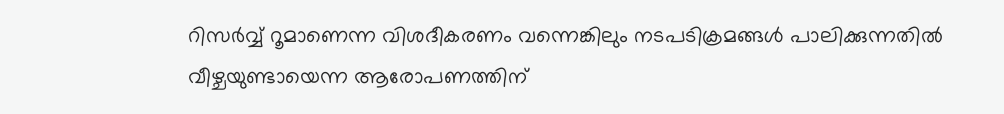റിസർവ്വ് റൂമാണെന്ന വിശദീകരണം വന്നെങ്കിലും നടപടിക്രമങ്ങൾ പാലിക്കുന്നതിൽ വീഴ്ചയുണ്ടായെന്ന ആരോപണത്തിന്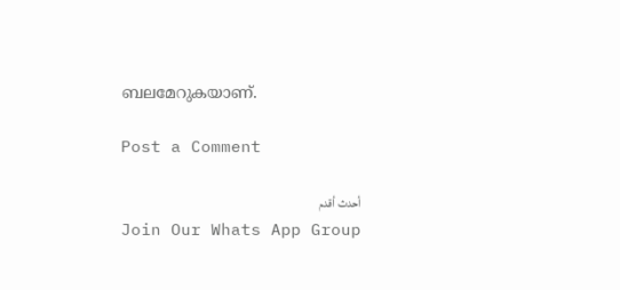ബലമേറുകയാണ്.

Post a Comment

أحدث أقدم
Join Our Whats App Group